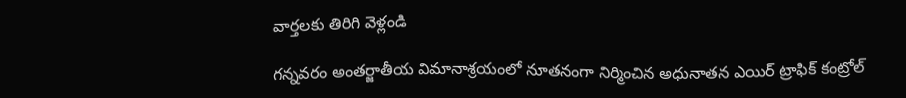వార్తలకు తిరిగి వెళ్లండి

గన్నవరం అంతర్జాతీయ విమానాశ్రయంలో నూతనంగా నిర్మించిన అధునాతన ఎయిర్ ట్రాఫిక్ కంట్రోల్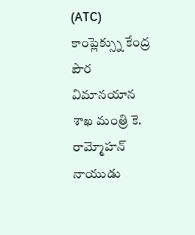(ATC) కాంప్లెక్స్ను కేంద్ర పౌర విమానయాన శాఖ మంత్రి కె. రామ్మోహన్ నాయుడు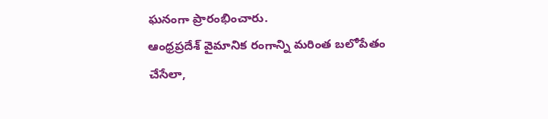ఘనంగా ప్రారంభించారు.
ఆంధ్రప్రదేశ్ వైమానిక రంగాన్ని మరింత బలోపేతం చేసేలా,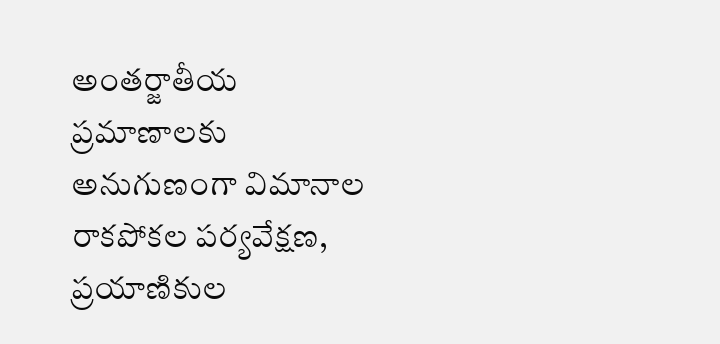అంతర్జాతీయ ప్రమాణాలకు అనుగుణంగా విమానాల రాకపోకల పర్యవేక్షణ, ప్రయాణికుల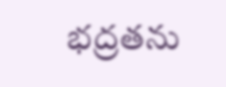భద్రతను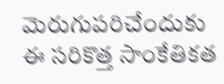మెరుగుపరిచేందుకు ఈ సరికొత్త సాంకేతికత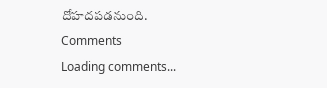దోహదపడనుంది.
Comments
Loading comments...